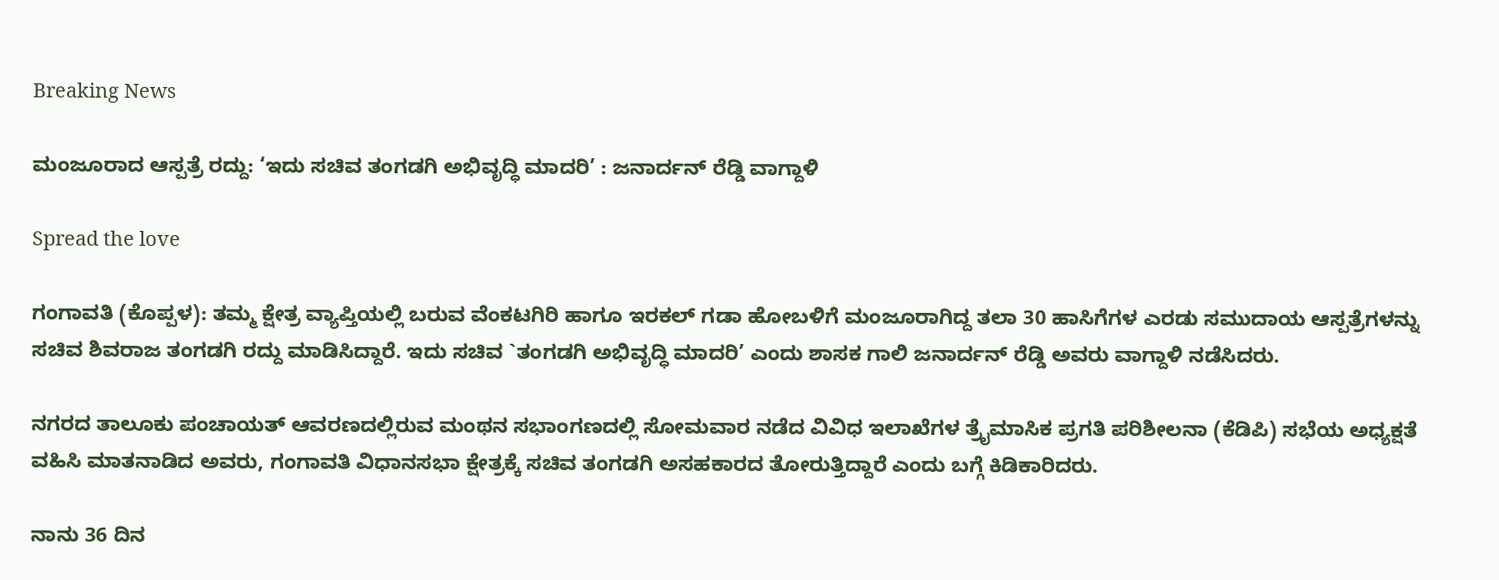Breaking News

ಮಂಜೂರಾದ ಆಸ್ಪತ್ರೆ ರದ್ದು: ‘ಇದು ಸಚಿವ ತಂಗಡಗಿ ಅಭಿವೃದ್ಧಿ ಮಾದರಿ’ : ಜನಾರ್ದನ್ ರೆಡ್ಡಿ ವಾಗ್ದಾಳಿ

Spread the love

ಗಂಗಾವತಿ (ಕೊಪ್ಪಳ): ತಮ್ಮ ಕ್ಷೇತ್ರ ವ್ಯಾಪ್ತಿಯಲ್ಲಿ ಬರುವ ವೆಂಕಟಗಿರಿ ಹಾಗೂ ಇರಕಲ್ ಗಡಾ ಹೋಬಳಿಗೆ ಮಂಜೂರಾಗಿದ್ದ ತಲಾ 30 ಹಾಸಿಗೆಗಳ ಎರಡು ಸಮುದಾಯ ಆಸ್ಪತ್ರೆಗಳನ್ನು ಸಚಿವ ಶಿವರಾಜ ತಂಗಡಗಿ ರದ್ದು ಮಾಡಿಸಿದ್ದಾರೆ. ಇದು ಸಚಿವ `ತಂಗಡಗಿ ಅಭಿವೃದ್ಧಿ ಮಾದರಿ’ ಎಂದು ಶಾಸಕ ಗಾಲಿ ಜನಾರ್ದನ್ ರೆಡ್ಡಿ ಅವರು ವಾಗ್ದಾಳಿ ನಡೆಸಿದರು.

ನಗರದ ತಾಲೂಕು ಪಂಚಾಯತ್ ಆವರಣದಲ್ಲಿರುವ ಮಂಥನ ಸಭಾಂಗಣದಲ್ಲಿ ಸೋಮವಾರ ನಡೆದ ವಿವಿಧ ಇಲಾಖೆಗಳ ತ್ರೈಮಾಸಿಕ ಪ್ರಗತಿ ಪರಿಶೀಲನಾ (ಕೆಡಿಪಿ) ಸಭೆಯ ಅಧ್ಯಕ್ಷತೆ ವಹಿಸಿ ಮಾತನಾಡಿದ ಅವರು, ಗಂಗಾವತಿ ವಿಧಾನಸಭಾ ಕ್ಷೇತ್ರಕ್ಕೆ ಸಚಿವ ತಂಗಡಗಿ ಅಸಹಕಾರದ ತೋರುತ್ತಿದ್ದಾರೆ ಎಂದು ಬಗ್ಗೆ ಕಿಡಿಕಾರಿದರು.

ನಾನು 36 ದಿನ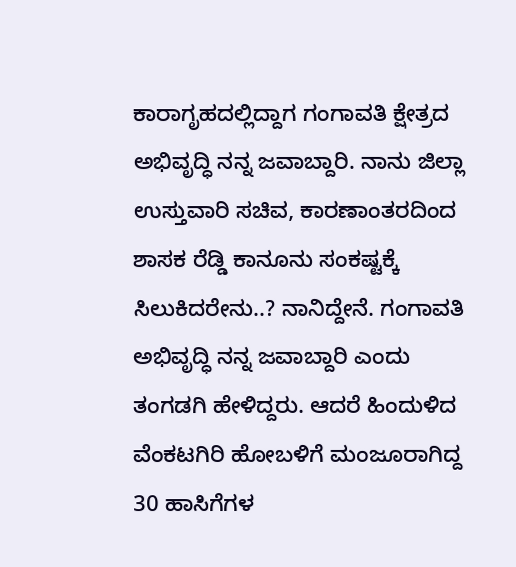ಕಾರಾಗೃಹದಲ್ಲಿದ್ದಾಗ ಗಂಗಾವತಿ ಕ್ಷೇತ್ರದ ಅಭಿವೃದ್ಧಿ ನನ್ನ ಜವಾಬ್ದಾರಿ. ನಾನು ಜಿಲ್ಲಾ ಉಸ್ತುವಾರಿ ಸಚಿವ, ಕಾರಣಾಂತರದಿಂದ ಶಾಸಕ ರೆಡ್ಡಿ ಕಾನೂನು ಸಂಕಷ್ಟಕ್ಕೆ ಸಿಲುಕಿದರೇನು..? ನಾನಿದ್ದೇನೆ. ಗಂಗಾವತಿ ಅಭಿವೃದ್ಧಿ ನನ್ನ ಜವಾಬ್ದಾರಿ ಎಂದು ತಂಗಡಗಿ ಹೇಳಿದ್ದರು. ಆದರೆ ಹಿಂದುಳಿದ ವೆಂಕಟಗಿರಿ ಹೋಬಳಿಗೆ ಮಂಜೂರಾಗಿದ್ದ 30 ಹಾಸಿಗೆಗಳ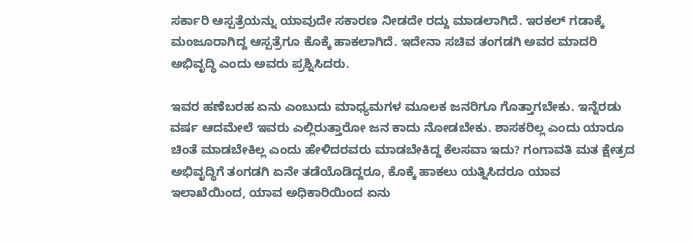ಸರ್ಕಾರಿ ಆಸ್ಪತ್ರೆಯನ್ನು ಯಾವುದೇ ಸಕಾರಣ ನೀಡದೇ ರದ್ದು ಮಾಡಲಾಗಿದೆ. ಇರಕಲ್ ಗಡಾಕ್ಕೆ ಮಂಜೂರಾಗಿದ್ದ ಆಸ್ಪತ್ರೆಗೂ ಕೊಕ್ಕೆ ಹಾಕಲಾಗಿದೆ. ಇದೇನಾ ಸಚಿವ ತಂಗಡಗಿ ಅವರ ಮಾದರಿ ಅಭಿವೃದ್ಧಿ ಎಂದು ಅವರು ಪ್ರಶ್ನಿಸಿದರು.

ಇವರ ಹಣೆಬರಹ ಏನು ಎಂಬುದು ಮಾಧ್ಯಮಗಳ ಮೂಲಕ ಜನರಿಗೂ ಗೊತ್ತಾಗಬೇಕು. ಇನ್ನೆರಡು ವರ್ಷ ಆದಮೇಲೆ ಇವರು ಎಲ್ಲಿರುತ್ತಾರೋ ಜನ ಕಾದು ನೋಡಬೇಕು. ಶಾಸಕರಿಲ್ಲ ಎಂದು ಯಾರೂ ಚಿಂತೆ ಮಾಡಬೇಕಿಲ್ಲ ಎಂದು ಹೇಳಿದರವರು ಮಾಡಬೇಕಿದ್ದ ಕೆಲಸವಾ ಇದು? ಗಂಗಾವತಿ ಮತ ಕ್ಷೇತ್ರದ ಅಭಿವೃದ್ಧಿಗೆ ತಂಗಡಗಿ ಏನೇ ತಡೆಯೊಡಿದ್ದರೂ, ಕೊಕ್ಕೆ ಹಾಕಲು ಯತ್ನಿಸಿದರೂ ಯಾವ ಇಲಾಖೆಯಿಂದ, ಯಾವ ಅಧಿಕಾರಿಯಿಂದ ಏನು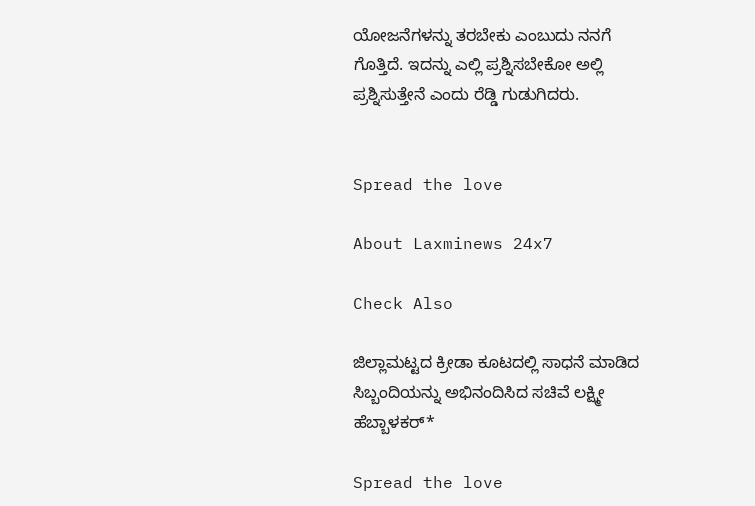ಯೋಜನೆಗಳನ್ನು ತರಬೇಕು ಎಂಬುದು ನನಗೆ ಗೊತ್ತಿದೆ. ಇದನ್ನು ಎಲ್ಲಿ ಪ್ರಶ್ನಿಸಬೇಕೋ ಅಲ್ಲಿ ಪ್ರಶ್ನಿಸುತ್ತೇನೆ ಎಂದು ರೆಡ್ಡಿ ಗುಡುಗಿದರು.


Spread the love

About Laxminews 24x7

Check Also

ಜಿಲ್ಲಾಮಟ್ಟದ ಕ್ರೀಡಾ ಕೂಟದಲ್ಲಿ ಸಾಧನೆ ಮಾಡಿದ ಸಿಬ್ಬಂದಿಯನ್ನು ಅಭಿನಂದಿಸಿದ ಸಚಿವೆ ಲಕ್ಷ್ಮೀ ಹೆಬ್ಬಾಳಕರ್‌*

Spread the love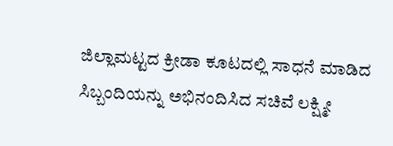ಜಿಲ್ಲಾಮಟ್ಟದ ಕ್ರೀಡಾ ಕೂಟದಲ್ಲಿ ಸಾಧನೆ ಮಾಡಿದ ಸಿಬ್ಬಂದಿಯನ್ನು ಅಭಿನಂದಿಸಿದ ಸಚಿವೆ ಲಕ್ಷ್ಮೀ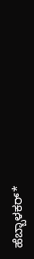ಹೆಬ್ಬಾಳಕರ್‌*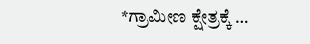*ಗ್ರಾಮೀಣ ಕ್ಷೇತ್ರಕ್ಕೆ …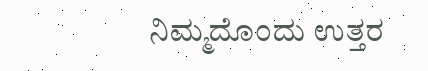ನಿಮ್ಮದೊಂದು ಉತ್ತರ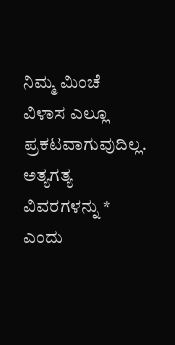ನಿಮ್ಮ ಮಿಂಚೆ ವಿಳಾಸ ಎಲ್ಲೂ ಪ್ರಕಟವಾಗುವುದಿಲ್ಲ. ಅತ್ಯಗತ್ಯ ವಿವರಗಳನ್ನು * ಎಂದು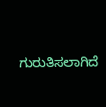ಗುರುತಿಸಲಾಗಿದೆ